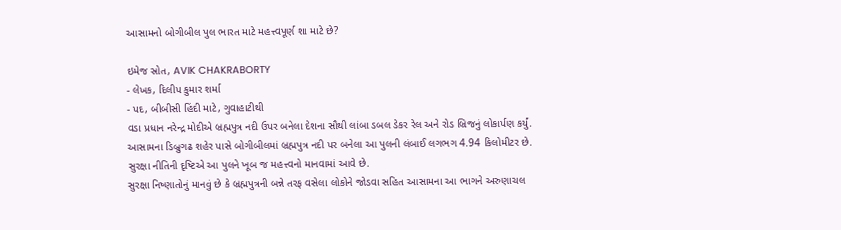આસામનો બોગીબીલ પુલ ભારત માટે મહત્ત્વપૂર્ણ શા માટે છે?

ઇમેજ સ્રોત, AVIK CHAKRABORTY
- લેખક, દિલીપ કુમાર શર્મા
- પદ, બીબીસી હિંદી માટે, ગુવાહાટીથી
વડા પ્રધાન નરેન્દ્ર મોદીએ બ્રહ્મપુત્ર નદી ઉપર બનેલા દેશના સૌથી લાંબા ડબલ ડેકર રેલ અને રોડ બ્રિજનું લોકાર્પણ કર્યું.
આસામના ડિબ્રુગઢ શહેર પાસે બોગીબીલમાં બ્રહ્મપુત્ર નદી પર બનેલા આ પુલની લંબાઈ લગભગ 4.94 કિલોમીટર છે.
સુરક્ષા નીતિની દૃષ્ટિએ આ પુલને ખૂબ જ મહત્ત્વનો માનવામાં આવે છે.
સુરક્ષા નિષ્ણાતોનું માનવું છે કે બ્રહ્મપુત્રની બન્ને તરફ વસેલા લોકોને જોડવા સહિત આસામના આ ભાગને અરુણાચલ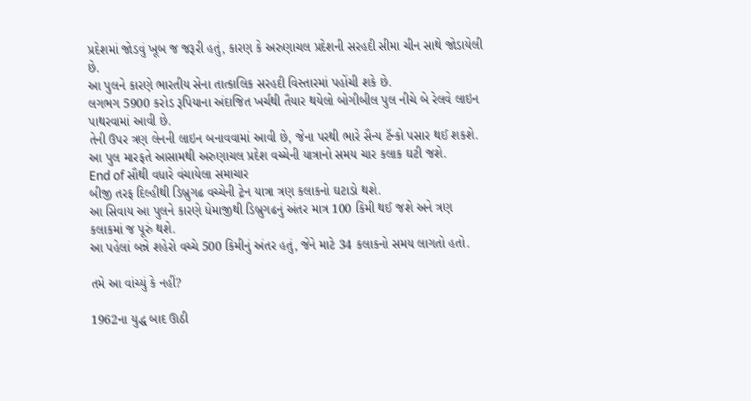પ્રદેશમાં જોડવું ખૂબ જ જરૂરી હતું, કારણ કે અરુણાચલ પ્રદેશની સરહદી સીમા ચીન સાથે જોડાયેલી છે.
આ પુલને કારણે ભારતીય સેના તાત્કાલિક સરહદી વિસ્તારમાં પહોંચી શકે છે.
લગભગ 5900 કરોડ રૂપિયાના અંદાજિત ખર્ચથી તૈયાર થયેલો બોગીબીલ પુલ નીચે બે રેલવે લાઇન પાથરવામાં આવી છે.
તેની ઉપર ત્રણ લેનની લાઇન બનાવવામાં આવી છે, જેના પરથી ભારે સૈન્ય ટૅન્કો પસાર થઈ શકશે.
આ પુલ મારફતે આસામથી અરુણાચલ પ્રદેશ વચ્ચેની યાત્રાનો સમય ચાર કલાક ઘટી જશે.
End of સૌથી વધારે વંચાયેલા સમાચાર
બીજી તરફ દિલ્હીથી ડિબ્રુગઢ વચ્ચેની ટ્રેન યાત્રા ત્રણ કલાકનો ઘટાડો થશે.
આ સિવાય આ પુલને કારણે ધેમાજીથી ડિબ્રુગઢનું અંતર માત્ર 100 કિમી થઈ જશે અને ત્રણ કલાકમાં જ પૂરું થશે.
આ પહેલાં બન્ને શહેરો વચ્ચે 500 કિમીનું અંતર હતું, જેને માટે 34 કલાકનો સમય લાગતો હતો.

તમે આ વાંચ્યું કે નહીં?

1962ના યુદ્ધ બાદ ઊઠી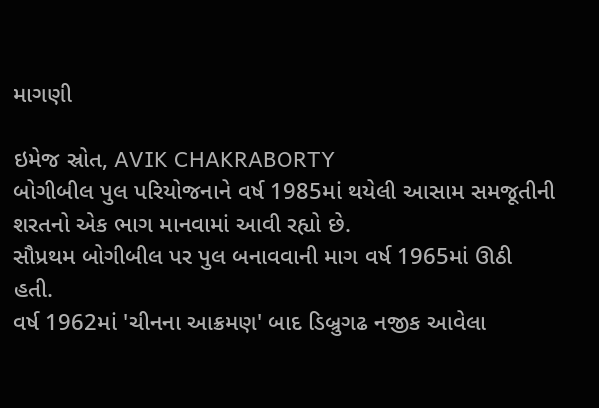માગણી

ઇમેજ સ્રોત, AVIK CHAKRABORTY
બોગીબીલ પુલ પરિયોજનાને વર્ષ 1985માં થયેલી આસામ સમજૂતીની શરતનો એક ભાગ માનવામાં આવી રહ્યો છે.
સૌપ્રથમ બોગીબીલ પર પુલ બનાવવાની માગ વર્ષ 1965માં ઊઠી હતી.
વર્ષ 1962માં 'ચીનના આક્રમણ' બાદ ડિબ્રુગઢ નજીક આવેલા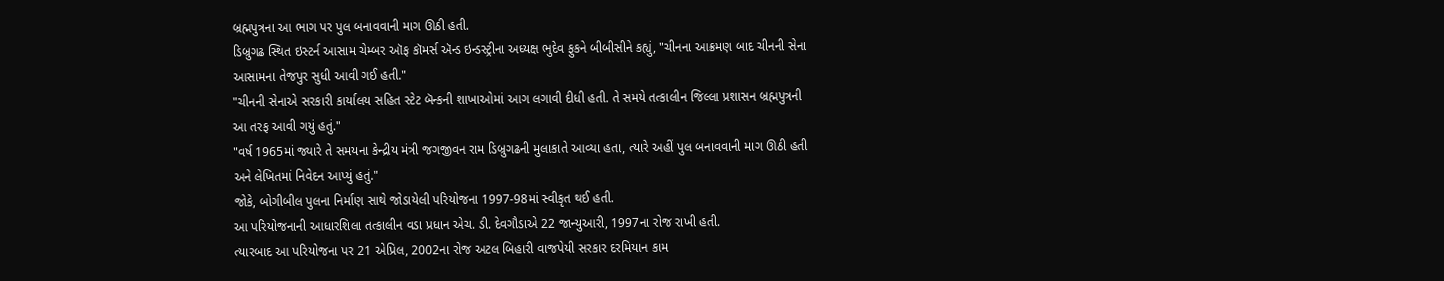બ્રહ્મપુત્રના આ ભાગ પર પુલ બનાવવાની માગ ઊઠી હતી.
ડિબ્રુગઢ સ્થિત ઇસ્ટર્ન આસામ ચેમ્બર ઑફ કૉમર્સ ઍન્ડ ઇન્ડસ્ટ્રીના અધ્યક્ષ ભુદેવ ફુકને બીબીસીને કહ્યું, "ચીનના આક્રમણ બાદ ચીનની સેના આસામના તેજપુર સુધી આવી ગઈ હતી."
"ચીનની સેનાએ સરકારી કાર્યાલય સહિત સ્ટેટ બૅન્કની શાખાઓમાં આગ લગાવી દીધી હતી. તે સમયે તત્કાલીન જિલ્લા પ્રશાસન બ્રહ્મપુત્રની આ તરફ આવી ગયું હતું."
"વર્ષ 1965માં જ્યારે તે સમયના કેન્દ્રીય મંત્રી જગજીવન રામ ડિબ્રુગઢની મુલાકાતે આવ્યા હતા, ત્યારે અહીં પુલ બનાવવાની માગ ઊઠી હતી અને લેખિતમાં નિવેદન આપ્યું હતું."
જોકે, બોગીબીલ પુલના નિર્માણ સાથે જોડાયેલી પરિયોજના 1997-98માં સ્વીકૃત થઈ હતી.
આ પરિયોજનાની આધારશિલા તત્કાલીન વડા પ્રધાન એચ. ડી. દેવગૌડાએ 22 જાન્યુઆરી, 1997ના રોજ રાખી હતી.
ત્યારબાદ આ પરિયોજના પર 21 એપ્રિલ, 2002ના રોજ અટલ બિહારી વાજપેયી સરકાર દરમિયાન કામ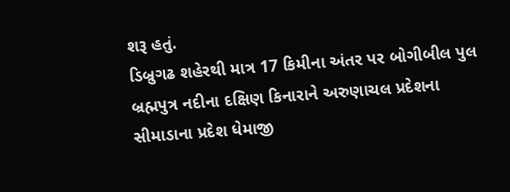શરૂ હતું.
ડિબ્રુગઢ શહેરથી માત્ર 17 કિમીના અંતર પર બોગીબીલ પુલ બ્રહ્મપુત્ર નદીના દક્ષિણ કિનારાને અરુણાચલ પ્રદેશના સીમાડાના પ્રદેશ ધેમાજી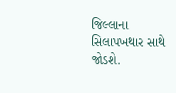જિલ્લાના સિલાપખથાર સાથે જોડશે.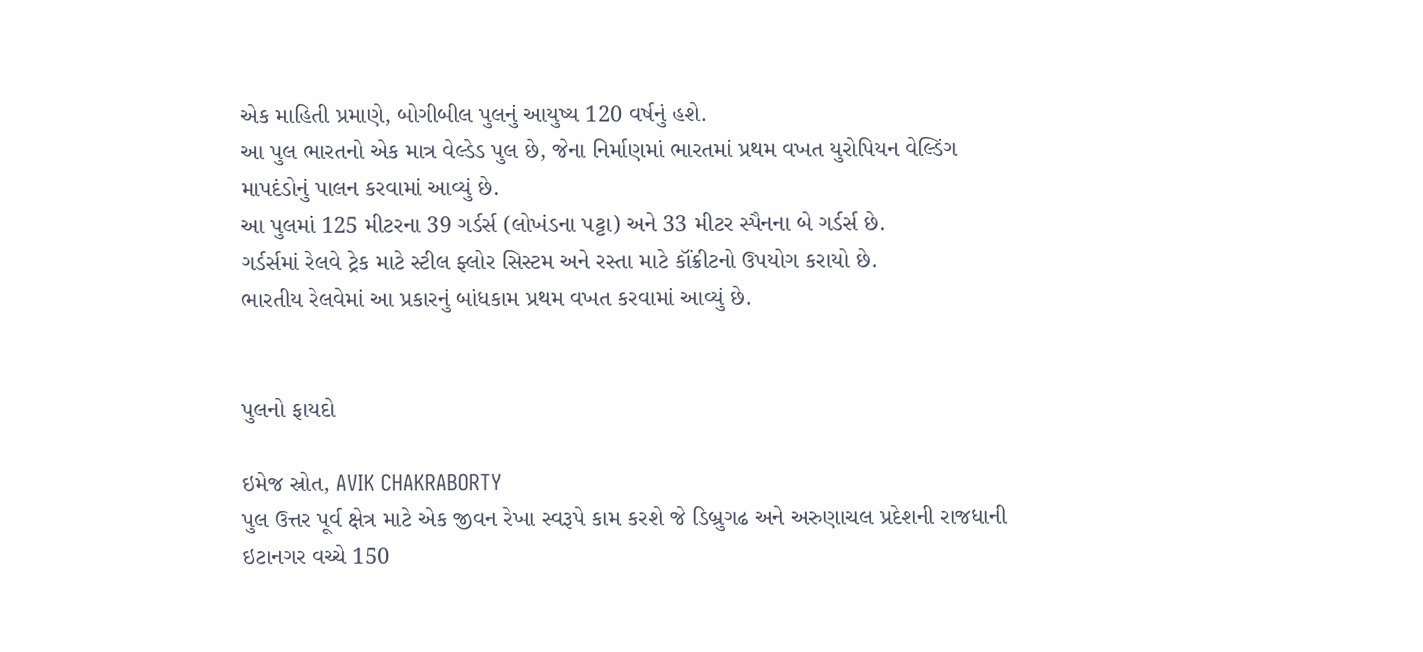એક માહિતી પ્રમાણે, બોગીબીલ પુલનું આયુષ્ય 120 વર્ષનું હશે.
આ પુલ ભારતનો એક માત્ર વેલ્ડેડ પુલ છે, જેના નિર્માણમાં ભારતમાં પ્રથમ વખત યુરોપિયન વેલ્ડિંગ માપદંડોનું પાલન કરવામાં આવ્યું છે.
આ પુલમાં 125 મીટરના 39 ગર્ડર્સ (લોખંડના પટ્ટા) અને 33 મીટર સ્પૈનના બે ગર્ડર્સ છે.
ગર્ડર્સમાં રેલવે ટ્રેક માટે સ્ટીલ ફ્લોર સિસ્ટમ અને રસ્તા માટે કૉંક્રીટનો ઉપયોગ કરાયો છે.
ભારતીય રેલવેમાં આ પ્રકારનું બાંધકામ પ્રથમ વખત કરવામાં આવ્યું છે.


પુલનો ફાયદો

ઇમેજ સ્રોત, AVIK CHAKRABORTY
પુલ ઉત્તર પૂર્વ ક્ષેત્ર માટે એક જીવન રેખા સ્વરૂપે કામ કરશે જે ડિબ્રુગઢ અને અરુણાચલ પ્રદેશની રાજધાની ઇટાનગર વચ્ચે 150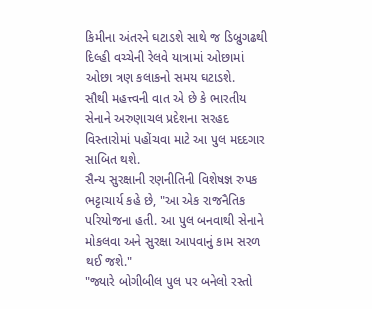કિમીના અંતરને ઘટાડશે સાથે જ ડિબ્રુગઢથી દિલ્હી વચ્ચેની રેલવે યાત્રામાં ઓછામાં ઓછા ત્રણ કલાકનો સમય ઘટાડશે.
સૌથી મહત્ત્વની વાત એ છે કે ભારતીય સેનાને અરુણાચલ પ્રદેશના સરહદ વિસ્તારોમાં પહોંચવા માટે આ પુલ મદદગાર સાબિત થશે.
સૈન્ય સુરક્ષાની રણનીતિની વિશેષજ્ઞ રુપક ભટ્ટાચાર્ય કહે છે, "આ એક રાજનૈતિક પરિયોજના હતી. આ પુલ બનવાથી સેનાને મોકલવા અને સુરક્ષા આપવાનું કામ સરળ થઈ જશે."
"જ્યારે બોગીબીલ પુલ પર બનેલો રસ્તો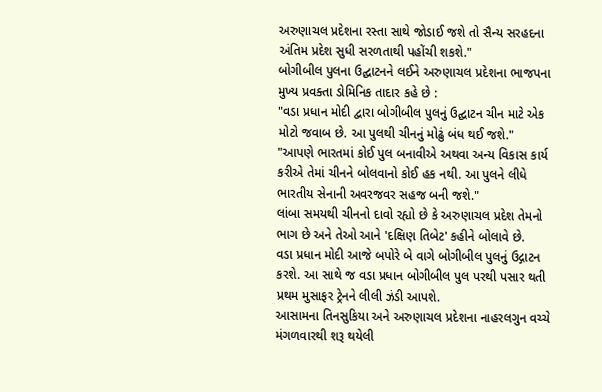અરુણાચલ પ્રદેશના રસ્તા સાથે જોડાઈ જશે તો સૈન્ય સરહદના અંતિમ પ્રદેશ સુધી સરળતાથી પહોંચી શકશે."
બોગીબીલ પુલના ઉદ્ઘાટનને લઈને અરુણાચલ પ્રદેશના ભાજપના મુખ્ય પ્રવક્તા ડોમિનિક તાદાર કહે છે :
"વડા પ્રધાન મોદી દ્વારા બોગીબીલ પુલનું ઉદ્ઘાટન ચીન માટે એક મોટો જવાબ છે. આ પુલથી ચીનનું મોઢું બંધ થઈ જશે."
"આપણે ભારતમાં કોઈ પુલ બનાવીએ અથવા અન્ય વિકાસ કાર્ય કરીએ તેમાં ચીનને બોલવાનો કોઈ હક નથી. આ પુલને લીધે ભારતીય સેનાની અવરજવર સહજ બની જશે."
લાંબા સમયથી ચીનનો દાવો રહ્યો છે કે અરુણાચલ પ્રદેશ તેમનો ભાગ છે અને તેઓ આને 'દક્ષિણ તિબેટ' કહીને બોલાવે છે.
વડા પ્રધાન મોદી આજે બપોરે બે વાગે બોગીબીલ પુલનું ઉદ્ગાટન કરશે. આ સાથે જ વડા પ્રધાન બોગીબીલ પુલ પરથી પસાર થતી પ્રથમ મુસાફર ટ્રેનને લીલી ઝંડી આપશે.
આસામના તિનસુકિયા અને અરુણાચલ પ્રદેશના નાહરલગુન વચ્ચે મંગળવારથી શરૂ થયેલી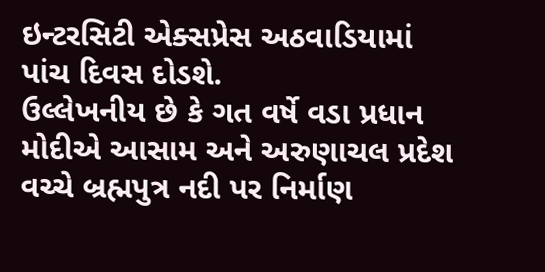ઇન્ટરસિટી એક્સપ્રેસ અઠવાડિયામાં પાંચ દિવસ દોડશે.
ઉલ્લેખનીય છે કે ગત વર્ષે વડા પ્રધાન મોદીએ આસામ અને અરુણાચલ પ્રદેશ વચ્ચે બ્રહ્મપુત્ર નદી પર નિર્માણ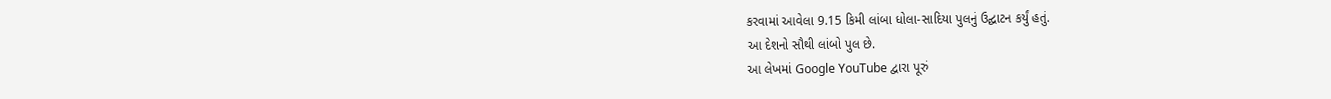કરવામાં આવેલા 9.15 કિમી લાંબા ધોલા-સાદિયા પુલનું ઉદ્ઘાટન કર્યું હતું.
આ દેશનો સૌથી લાંબો પુલ છે.
આ લેખમાં Google YouTube દ્વારા પૂરું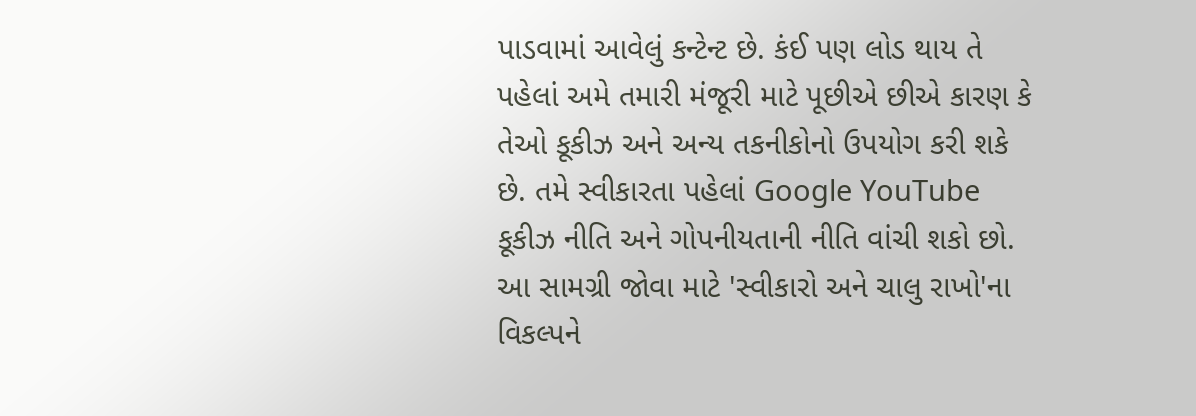પાડવામાં આવેલું કન્ટેન્ટ છે. કંઈ પણ લોડ થાય તે પહેલાં અમે તમારી મંજૂરી માટે પૂછીએ છીએ કારણ કે તેઓ કૂકીઝ અને અન્ય તકનીકોનો ઉપયોગ કરી શકે છે. તમે સ્વીકારતા પહેલાં Google YouTube કૂકીઝ નીતિ અને ગોપનીયતાની નીતિ વાંચી શકો છો. આ સામગ્રી જોવા માટે 'સ્વીકારો અને ચાલુ રાખો'ના વિકલ્પને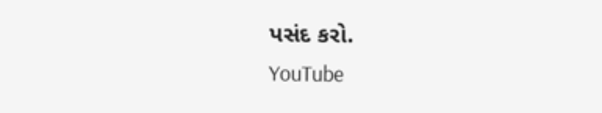પસંદ કરો.
YouTube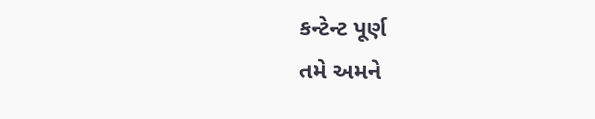કન્ટેન્ટ પૂર્ણ
તમે અમને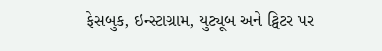ફેસબુક, ઇન્સ્ટાગ્રામ, યુટ્યૂબ અને ટ્વિટર પર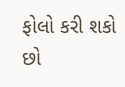ફોલો કરી શકો છો